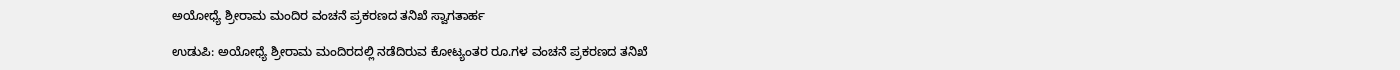ಅಯೋಧ್ಯೆ ಶ್ರೀರಾಮ ಮಂದಿರ ವಂಚನೆ ಪ್ರಕರಣದ ತನಿಖೆ ಸ್ವಾಗತಾರ್ಹ

ಉಡುಪಿ: ಅಯೋಧ್ಯೆ ಶ್ರೀರಾಮ ಮಂದಿರದಲ್ಲಿ ನಡೆದಿರುವ ಕೋಟ್ಯಂತರ ರೂ.ಗಳ ವಂಚನೆ ಪ್ರಕರಣದ ತನಿಖೆ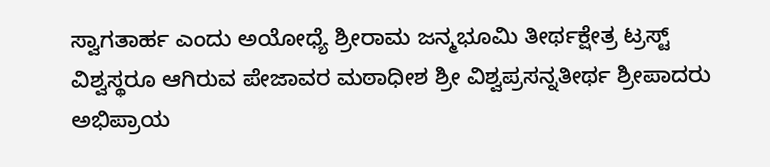ಸ್ವಾಗತಾರ್ಹ ಎಂದು ಅಯೋಧ್ಯೆ ಶ್ರೀರಾಮ ಜನ್ಮಭೂಮಿ ತೀರ್ಥಕ್ಷೇತ್ರ ಟ್ರಸ್ಟ್ ವಿಶ್ವಸ್ಥರೂ ಆಗಿರುವ ಪೇಜಾವರ ಮಠಾಧೀಶ ಶ್ರೀ ವಿಶ್ವಪ್ರಸನ್ನತೀರ್ಥ ಶ್ರೀಪಾದರು ಅಭಿಪ್ರಾಯ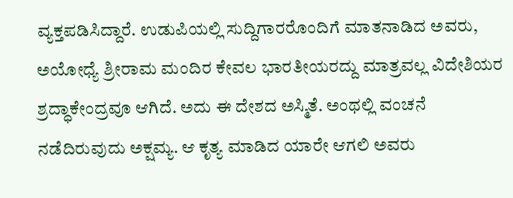ವ್ಯಕ್ತಪಡಿಸಿದ್ದಾರೆ. ಉಡುಪಿಯಲ್ಲಿ ಸುದ್ದಿಗಾರರೊಂದಿಗೆ ಮಾತನಾಡಿದ‌ ಅವರು, ಅಯೋಧ್ಯೆ ಶ್ರೀರಾಮ ಮಂದಿರ ಕೇವಲ ಭಾರತೀಯರದ್ದು ಮಾತ್ರವಲ್ಲ ವಿದೇಶಿಯರ ಶ್ರದ್ಧಾಕೇಂದ್ರವೂ ಆಗಿದೆ. ಅದು ಈ ದೇಶದ ಅಸ್ಮಿತೆ. ಅಂಥಲ್ಲಿ ವಂಚನೆ ನಡೆದಿರುವುದು ಅಕ್ಷಮ್ಯ. ಆ ಕೃತ್ಯ ಮಾಡಿದ ಯಾರೇ ಆಗಲಿ ಅವರು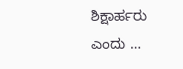ಶಿಕ್ಷಾರ್ಹರು ಎಂದು …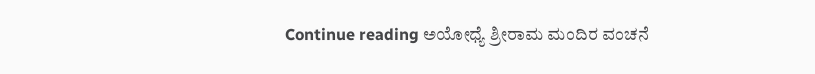Continue reading ಅಯೋಧ್ಯೆ ಶ್ರೀರಾಮ ಮಂದಿರ ವಂಚನೆ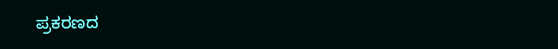ಪ್ರಕರಣದ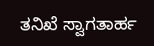ತನಿಖೆ ಸ್ವಾಗತಾರ್ಹ